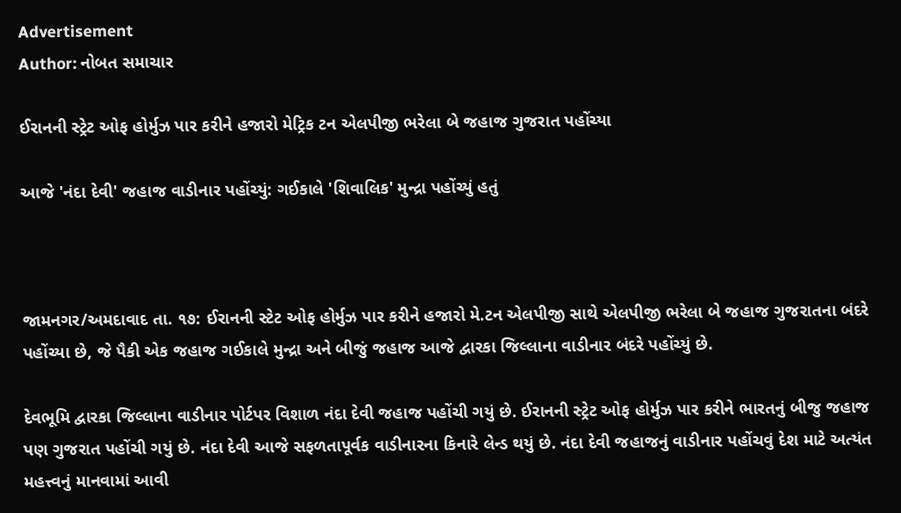Advertisement
Author: નોબત સમાચાર

ઈરાનની સ્ટ્રેટ ઓફ હોર્મુઝ પાર કરીને હજારો મેટ્રિક ટન એલપીજી ભરેલા બે જહાજ ગુજરાત પહોંચ્યા

આજે 'નંદા દેવી' જહાજ વાડીનાર પહોંચ્યું: ગઈકાલે 'શિવાલિક' મુન્દ્રા પહોંચ્યું હતું



જામનગર/અમદાવાદ તા. ૧૭: ઈરાનની સ્ટેટ ઓફ હોર્મુઝ પાર કરીને હજારો મે.ટન એલપીજી સાથે એલપીજી ભરેલા બે જહાજ ગુજરાતના બંદરે પહોંચ્યા છે, જે પૈકી એક જહાજ ગઈકાલે મુન્દ્રા અને બીજું જહાજ આજે દ્વારકા જિલ્લાના વાડીનાર બંદરે પહોંચ્યું છે.

દેવભૂમિ દ્વારકા જિલ્લાના વાડીનાર પોર્ટપર વિશાળ નંદા દેવી જહાજ પહોંચી ગયું છે. ઈરાનની સ્ટ્રેટ ઓફ હોર્મુઝ પાર કરીને ભારતનું બીજુ જહાજ પણ ગુજરાત પહોંચી ગયું છે. નંદા દેવી આજે સફળતાપૂર્વક વાડીનારના કિનારે લેન્ડ થયું છે. નંદા દેવી જહાજનું વાડીનાર પહોંચવું દેશ માટે અત્યંત મહત્ત્વનું માનવામાં આવી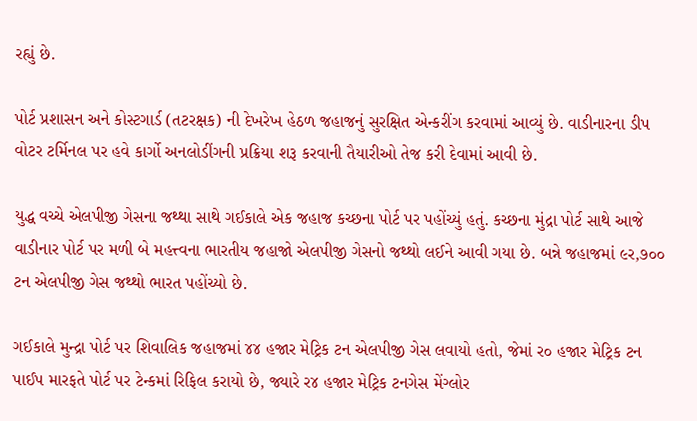રહ્યું છે.

પોર્ટ પ્રશાસન અને કોસ્ટગાર્ડ (તટરક્ષક) ની દેખરેખ હેઠળ જહાજનું સુરક્ષિત એન્કરીંગ કરવામાં આવ્યું છે. વાડીનારના ડીપ વોટર ટર્મિનલ પર હવે કાર્ગો અનલોડીંગની પ્રક્રિયા શરૂ કરવાની તૈયારીઓ તેજ કરી દેવામાં આવી છે.

યુદ્ધ વચ્ચે એલપીજી ગેસના જથ્થા સાથે ગઈકાલે એક જહાજ કચ્છના પોર્ટ પર પહોંચ્યું હતું. કચ્છના મુંદ્રા પોર્ટ સાથે આજે વાડીનાર પોર્ટ પર મળી બે મહત્ત્વના ભારતીય જહાજો એલપીજી ગેસનો જથ્થો લઈને આવી ગયા છે. બન્ને જહાજમાં ૯ર,૭૦૦ ટન એલપીજી ગેસ જથ્થો ભારત પહોંચ્યો છે.

ગઈકાલે મુન્દ્રા પોર્ટ પર શિવાલિક જહાજમાં ૪૪ હજાર મેટ્રિક ટન એલપીજી ગેસ લવાયો હતો, જેમાં ર૦ હજાર મેટ્રિક ટન પાઈપ મારફતે પોર્ટ પર ટેન્કમાં રિફિલ કરાયો છે, જ્યારે ર૪ હજાર મેટ્રિક ટનગેસ મેંગ્લોર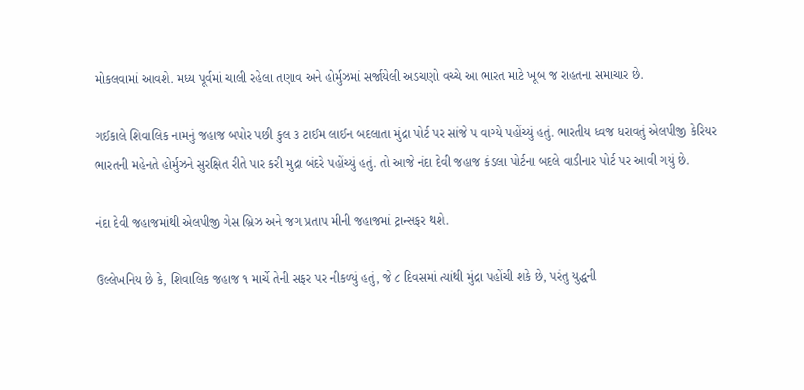મોકલવામાં આવશે. મધ્ય પૂર્વમાં ચાલી રહેલા તણાવ અને હોર્મુઝમાં સર્જાયેલી અડચણો વચ્ચે આ ભારત માટે ખૂબ જ રાહતના સમાચાર છે.

ગઈકાલે શિવાલિક નામનું જહાજ બપોર પછી કુલ ૩ ટાઈમ લાઈન બદલાતા મુંદ્રા પોર્ટ પર સાંજે પ વાગ્યે પહોંચ્યું હતું. ભારતીય ધ્વજ ધરાવતું એલપીજી કેરિયર ભારતની મહેનતે હોર્મુઝને સુરક્ષિત રીતે પાર કરી મુદ્રા બંદરે પહોંચ્યું હતું. તો આજે નંદા દેવી જહાજ કંડલા પોર્ટના બદલે વાડીનાર પોર્ટ પર આવી ગયું છે.

નંદા દેવી જહાજમાંથી એલપીજી ગેસ બ્રિઝ અને જગ પ્રતાપ મીની જહાજમાં ટ્રાન્સફર થશે.

ઉલ્લેખનિય છે કે, શિવાલિક જહાજ ૧ માર્ચે તેની સફર પર નીકળ્યું હતું, જે ૮ દિવસમાં ત્યાંથી મુંદ્રા પહોંચી શકે છે, પરંતુ યુદ્ધની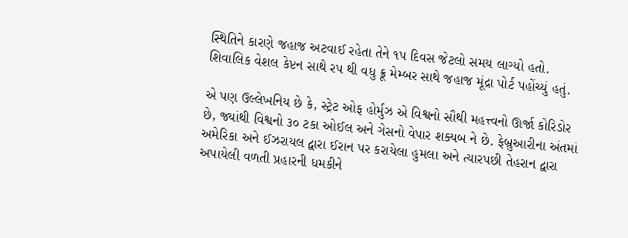સ્થિતિને કારણે જહાજ અટવાઈ રહેતા તેને ૧પ દિવસ જેટલો સમય લાગ્યો હતો. શિવાલિક વેશલ કેપ્ટન સાથે રપ થી વધુ ક્રૂ મેમ્બર સાથે જહાજ મૂંદ્રા પોર્ટ પહોંચ્યું હતું.

એ પણ ઉલ્લેખનિય છે કે, સ્ટ્રેટ ઓફ હોર્મુઝ એ વિશ્વનો સૌથી મહત્ત્વનો ઊર્જા કોરિડોર છે, જ્યાંથી વિશ્વનો ૩૦ ટકા ઓઈલ અને ગેસનો વેપાર શક્યબ ને છે. ફેબ્રુઆરીના અંતમાં અમેરિકા અને ઈઝરાયલ દ્વારા ઈરાન પર કરાયેલા હુમલા અને ત્યારપછી તેહરાન દ્વારા અપાયેલી વળતી પ્રહારની ધમકીને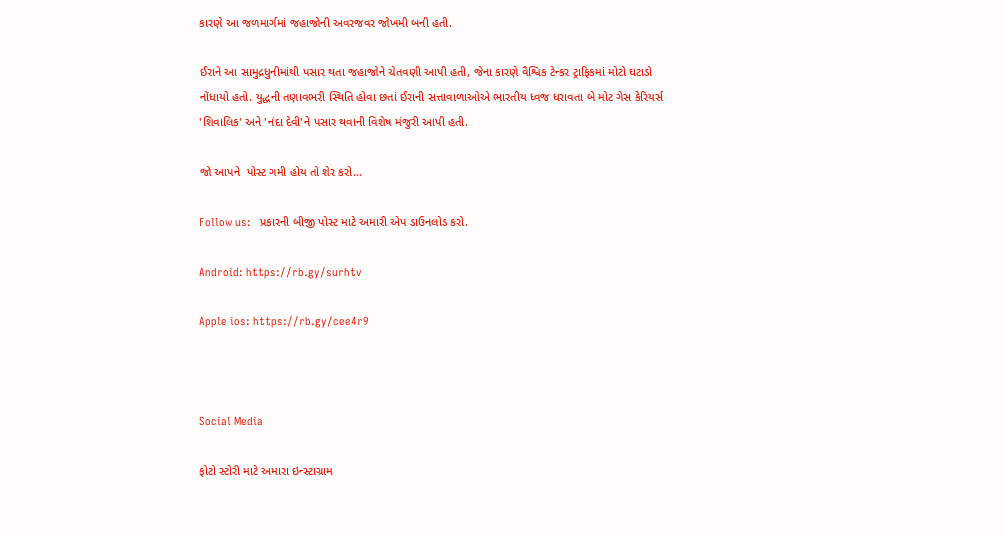કારણે આ જળમાર્ગમાં જહાજોની અવરજવર જોખમી બની હતી.

ઈરાને આ સામુદ્રધુનીમાંથી પસાર થતા જહાજોને ચેતવણી આપી હતી, જેના કારણે વૈશ્વિક ટેન્કર ટ્રાફિકમાં મોટો ઘટાડો નોંધાયો હતો. યુદ્ધની તણાવભરી સ્થિતિ હોવા છતાં ઈરાની સત્તાવાળાઓએ ભારતીય ધ્વજ ધરાવતા બે મોટ ગેસ કેરિયર્સ 'શિવાલિક' અને 'નંદા દેવી'ને પસાર થવાની વિશેષ મંજુરી આપી હતી.

જો આપને  પોસ્ટ ગમી હોય તો શેર કરો...

Follow us:   પ્રકારની બીજી પોસ્ટ માટે અમારી એપ ડાઉનલોડ કરો.

Android: https://rb.gy/surhtv

Apple ios: https://rb.gy/cee4r9



Social Media

ફોટો સ્ટોરી માટે અમારા ઇન્સ્ટાગ્રામ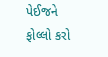પેઈજને ફોલ્લો કરો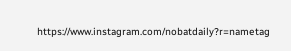https://www.instagram.com/nobatdaily?r=nametag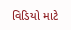વિડિયો માટે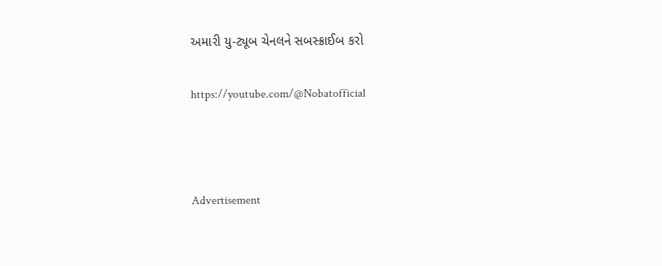અમારી યુ-ટ્યૂબ ચેનલને સબસ્ક્રાઈબ કરો

https://youtube.com/@Nobatofficial



Advertisement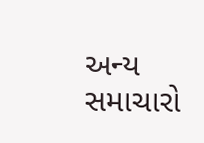અન્ય સમાચારો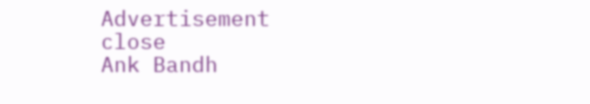Advertisement
close
Ank Bandh